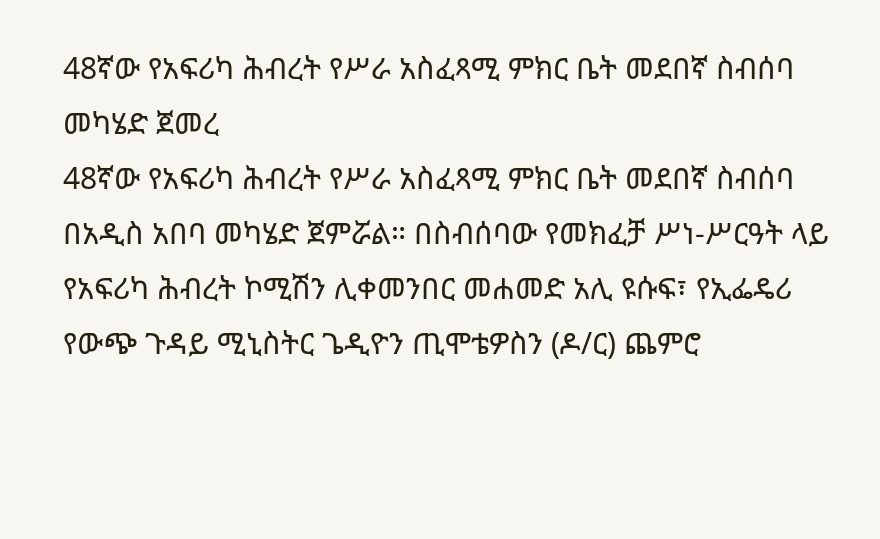48ኛው የአፍሪካ ሕብረት የሥራ አስፈጻሚ ምክር ቤት መደበኛ ስብሰባ መካሄድ ጀመረ
48ኛው የአፍሪካ ሕብረት የሥራ አስፈጻሚ ምክር ቤት መደበኛ ስብሰባ በአዲስ አበባ መካሄድ ጀምሯል። በስብሰባው የመክፈቻ ሥነ-ሥርዓት ላይ የአፍሪካ ሕብረት ኮሚሽን ሊቀመንበር መሐመድ አሊ ዩሱፍ፣ የኢፌዴሪ የውጭ ጉዳይ ሚኒስትር ጌዲዮን ጢሞቴዎስን (ዶ/ር) ጨምሮ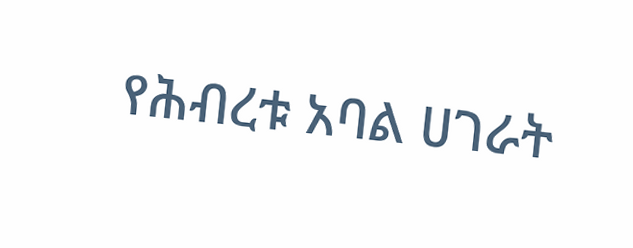የሕብረቱ አባል ሀገራት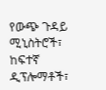የውጭ ጉዳይ ሚኒስትሮች፣ ከፍተኛ ዲፕሎማቶች፣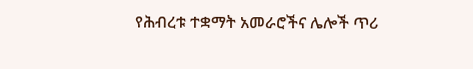የሕብረቱ ተቋማት አመራሮችና ሌሎች ጥሪ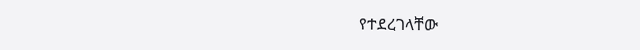የተደረገላቸው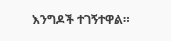እንግዶች ተገኝተዋል።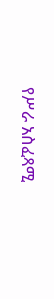የሥራ አስፈጻሚ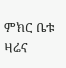ምክር ቤቱ ዛሬና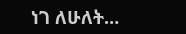ነገ ለሁለት…